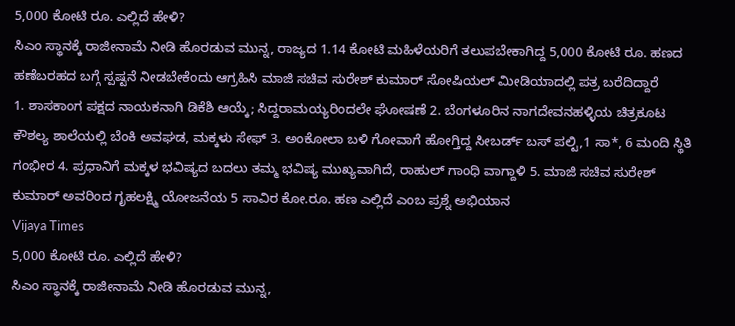5,000 ಕೋಟಿ ರೂ. ಎಲ್ಲಿದೆ ಹೇಳಿ?
ಸಿಎಂ ಸ್ಥಾನಕ್ಕೆ ರಾಜೀನಾಮೆ ನೀಡಿ ಹೊರಡುವ ಮುನ್ನ, ರಾಜ್ಯದ 1.14 ಕೋಟಿ ಮಹಿಳೆಯರಿಗೆ ತಲುಪಬೇಕಾಗಿದ್ದ 5,000 ಕೋಟಿ ರೂ. ಹಣದ ಹಣೆಬರಹದ ಬಗ್ಗೆ ಸ್ಪಷ್ಟನೆ ನೀಡಬೇಕೆಂದು ಆಗ್ರಹಿಸಿ ಮಾಜಿ ಸಚಿವ ಸುರೇಶ್ ಕುಮಾರ್ ಸೋಷಿಯಲ್ ಮೀಡಿಯಾದಲ್ಲಿ ಪತ್ರ ಬರೆದಿದ್ದಾರೆ
1. ಶಾಸಕಾಂಗ ಪಕ್ಷದ ನಾಯಕನಾಗಿ ಡಿಕೆಶಿ ಆಯ್ಕೆ; ಸಿದ್ದರಾಮಯ್ಯರಿಂದಲೇ ಘೋಷಣೆ 2. ಬೆಂಗಳೂರಿನ ನಾಗದೇವನಹಳ್ಳಿಯ ಚಿತ್ರಕೂಟ ಕೌಶಲ್ಯ ಶಾಲೆಯಲ್ಲಿ ಬೆಂಕಿ ಅವಘಡ, ಮಕ್ಕಳು ಸೇಫ್ 3. ಅಂಕೋಲಾ ಬಳಿ ಗೋವಾಗೆ ಹೋಗ್ತಿದ್ದ ಸೀಬರ್ಡ್ ಬಸ್ ಪಲ್ಟಿ,1 ಸಾ*, 6 ಮಂದಿ ಸ್ಥಿತಿ ಗಂಭೀರ 4. ಪ್ರಧಾನಿಗೆ ಮಕ್ಕಳ ಭವಿಷ್ಯದ ಬದಲು ತಮ್ಮ ಭವಿಷ್ಯ ಮುಖ್ಯವಾಗಿದೆ, ರಾಹುಲ್ ಗಾಂಧಿ ವಾಗ್ದಾಳಿ 5. ಮಾಜಿ ಸಚಿವ ಸುರೇಶ್ ಕುಮಾರ್ ಅವರಿಂದ ಗೃಹಲಕ್ಷ್ಮಿ ಯೋಜನೆಯ 5 ಸಾವಿರ ಕೋ.ರೂ. ಹಣ ಎಲ್ಲಿದೆ ಎಂಬ ಪ್ರಶ್ನೆ ಅಭಿಯಾನ
Vijaya Times
5,000 ಕೋಟಿ ರೂ. ಎಲ್ಲಿದೆ ಹೇಳಿ?
ಸಿಎಂ ಸ್ಥಾನಕ್ಕೆ ರಾಜೀನಾಮೆ ನೀಡಿ ಹೊರಡುವ ಮುನ್ನ,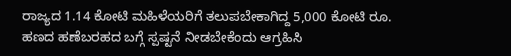ರಾಜ್ಯದ 1.14 ಕೋಟಿ ಮಹಿಳೆಯರಿಗೆ ತಲುಪಬೇಕಾಗಿದ್ದ 5,000 ಕೋಟಿ ರೂ. ಹಣದ ಹಣೆಬರಹದ ಬಗ್ಗೆ ಸ್ಪಷ್ಟನೆ ನೀಡಬೇಕೆಂದು ಆಗ್ರಹಿಸಿ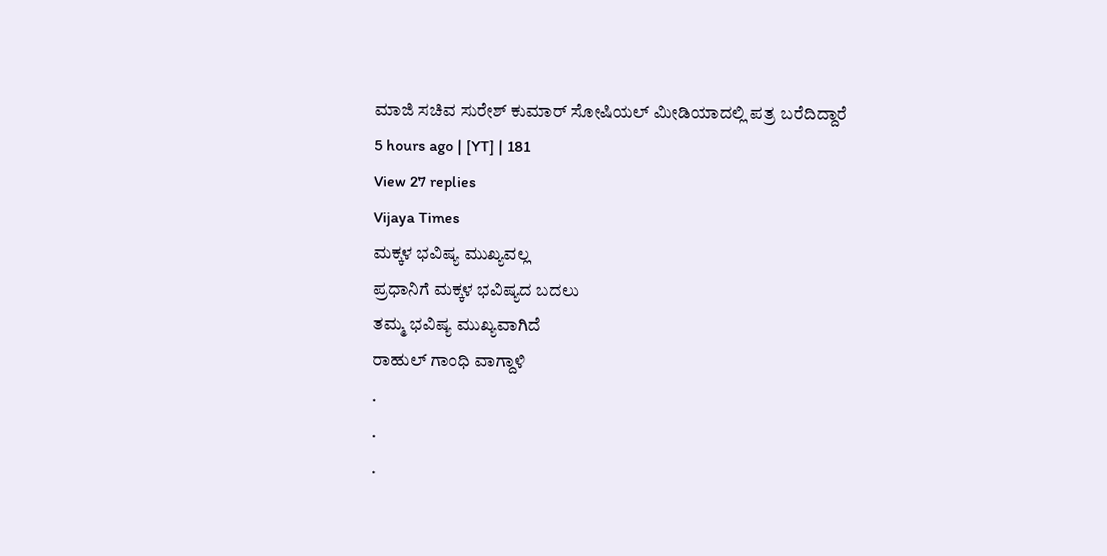ಮಾಜಿ ಸಚಿವ ಸುರೇಶ್ ಕುಮಾರ್ ಸೋಷಿಯಲ್ ಮೀಡಿಯಾದಲ್ಲಿ ಪತ್ರ ಬರೆದಿದ್ದಾರೆ
5 hours ago | [YT] | 181
View 27 replies
Vijaya Times
ಮಕ್ಕಳ ಭವಿಷ್ಯ ಮುಖ್ಯವಲ್ಲ
ಪ್ರಧಾನಿಗೆ ಮಕ್ಕಳ ಭವಿಷ್ಯದ ಬದಲು
ತಮ್ಮ ಭವಿಷ್ಯ ಮುಖ್ಯವಾಗಿದೆ
ರಾಹುಲ್ ಗಾಂಧಿ ವಾಗ್ದಾಳಿ
.
.
.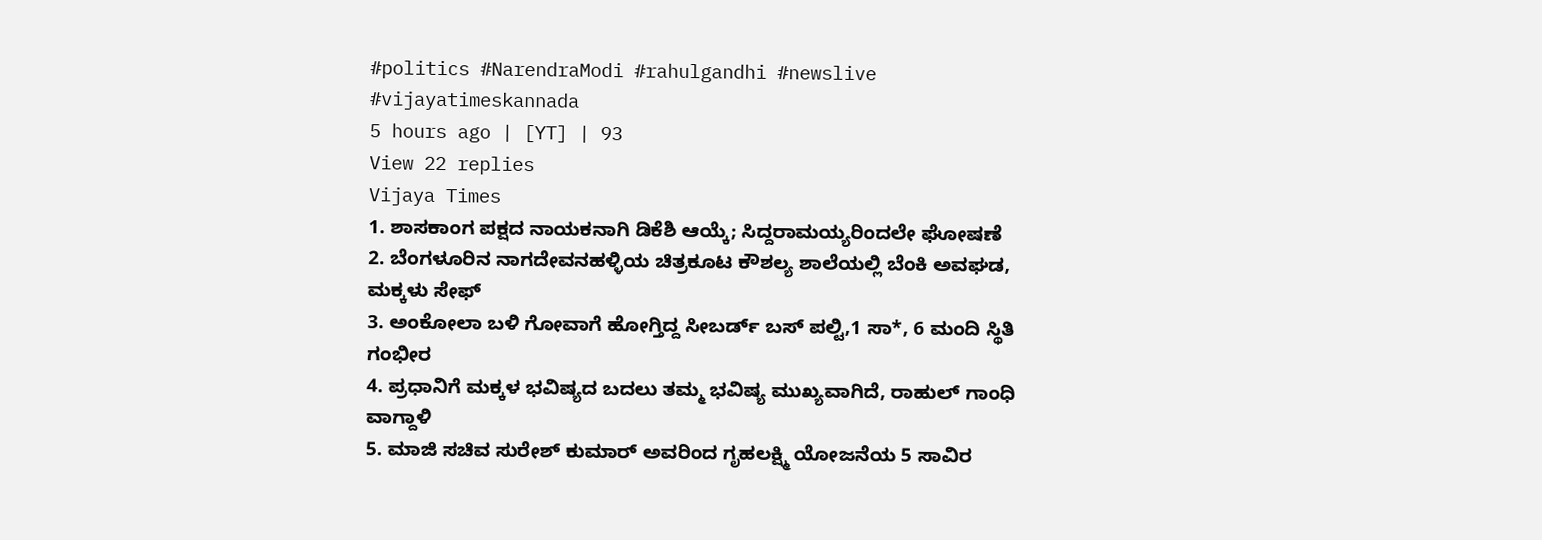#politics #NarendraModi #rahulgandhi #newslive #vijayatimeskannada
5 hours ago | [YT] | 93
View 22 replies
Vijaya Times
1. ಶಾಸಕಾಂಗ ಪಕ್ಷದ ನಾಯಕನಾಗಿ ಡಿಕೆಶಿ ಆಯ್ಕೆ; ಸಿದ್ದರಾಮಯ್ಯರಿಂದಲೇ ಘೋಷಣೆ
2. ಬೆಂಗಳೂರಿನ ನಾಗದೇವನಹಳ್ಳಿಯ ಚಿತ್ರಕೂಟ ಕೌಶಲ್ಯ ಶಾಲೆಯಲ್ಲಿ ಬೆಂಕಿ ಅವಘಡ, ಮಕ್ಕಳು ಸೇಫ್
3. ಅಂಕೋಲಾ ಬಳಿ ಗೋವಾಗೆ ಹೋಗ್ತಿದ್ದ ಸೀಬರ್ಡ್ ಬಸ್ ಪಲ್ಟಿ,1 ಸಾ*, 6 ಮಂದಿ ಸ್ಥಿತಿ ಗಂಭೀರ
4. ಪ್ರಧಾನಿಗೆ ಮಕ್ಕಳ ಭವಿಷ್ಯದ ಬದಲು ತಮ್ಮ ಭವಿಷ್ಯ ಮುಖ್ಯವಾಗಿದೆ, ರಾಹುಲ್ ಗಾಂಧಿ ವಾಗ್ದಾಳಿ
5. ಮಾಜಿ ಸಚಿವ ಸುರೇಶ್ ಕುಮಾರ್ ಅವರಿಂದ ಗೃಹಲಕ್ಷ್ಮಿ ಯೋಜನೆಯ 5 ಸಾವಿರ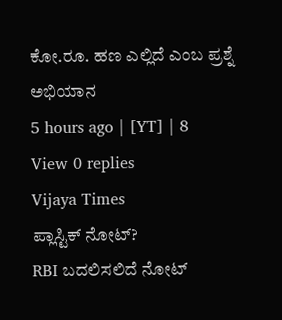ಕೋ.ರೂ. ಹಣ ಎಲ್ಲಿದೆ ಎಂಬ ಪ್ರಶ್ನೆ ಅಭಿಯಾನ
5 hours ago | [YT] | 8
View 0 replies
Vijaya Times
ಪ್ಲಾಸ್ಟಿಕ್ ನೋಟ್?
RBI ಬದಲಿಸಲಿದೆ ನೋಟ್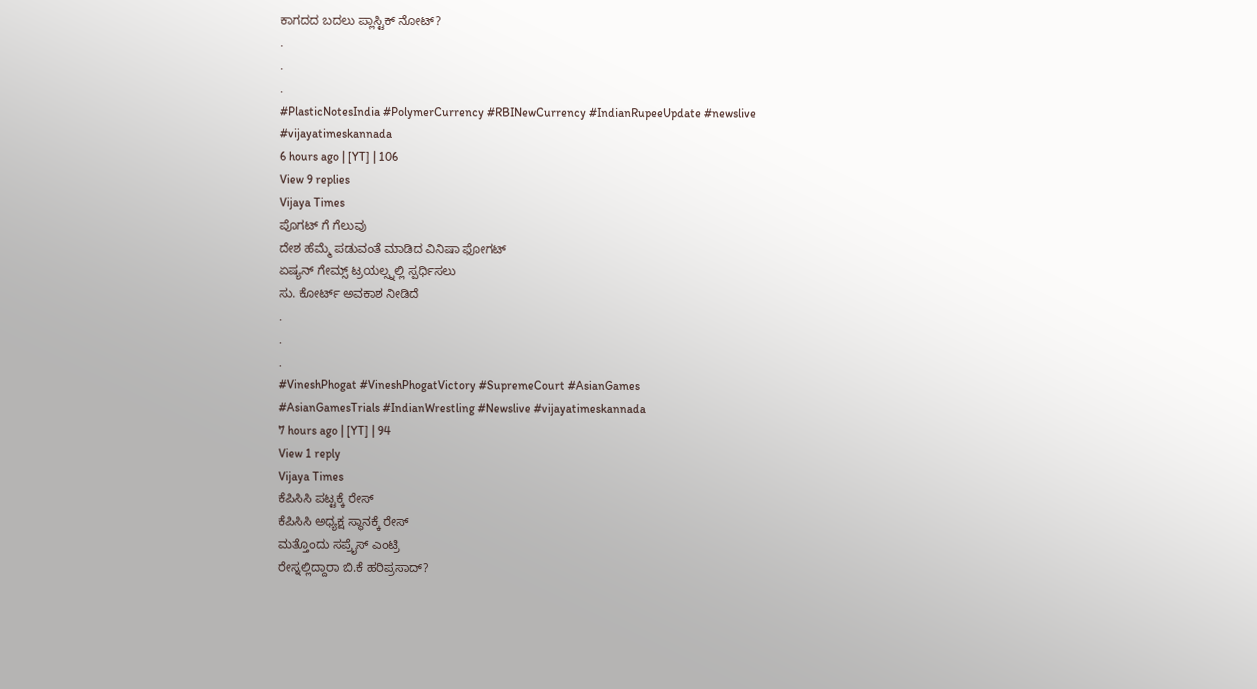ಕಾಗದದ ಬದಲು ಪ್ಲಾಸ್ಟಿಕ್ ನೋಟ್?
.
.
.
#PlasticNotesIndia #PolymerCurrency #RBINewCurrency #IndianRupeeUpdate #newslive #vijayatimeskannada
6 hours ago | [YT] | 106
View 9 replies
Vijaya Times
ಪೊಗಟ್ ಗೆ ಗೆಲುವು
ದೇಶ ಹೆಮ್ಮೆ ಪಡುವಂತೆ ಮಾಡಿದ ವಿನಿಷಾ ಫೋಗಟ್
ಏಷ್ಯನ್ ಗೇಮ್ಸ್ ಟ್ರಯಲ್ಸ್ನಲ್ಲಿ ಸ್ಪರ್ಧಿಸಲು
ಸು. ಕೋರ್ಟ್ ಅವಕಾಶ ನೀಡಿದೆ
.
.
.
#VineshPhogat #VineshPhogatVictory #SupremeCourt #AsianGames
#AsianGamesTrials #IndianWrestling #Newslive #vijayatimeskannada
7 hours ago | [YT] | 94
View 1 reply
Vijaya Times
ಕೆಪಿಸಿಸಿ ಪಟ್ಟಕ್ಕೆ ರೇಸ್
ಕೆಪಿಸಿಸಿ ಅಧ್ಯಕ್ಷ ಸ್ಥಾನಕ್ಕೆ ರೇಸ್
ಮತ್ತೊಂದು ಸಪ್ರೈಸ್ ಎಂಟ್ರಿ
ರೇಸ್ನಲ್ಲಿದ್ದಾರಾ ಬಿ.ಕೆ ಹರಿಪ್ರಸಾದ್?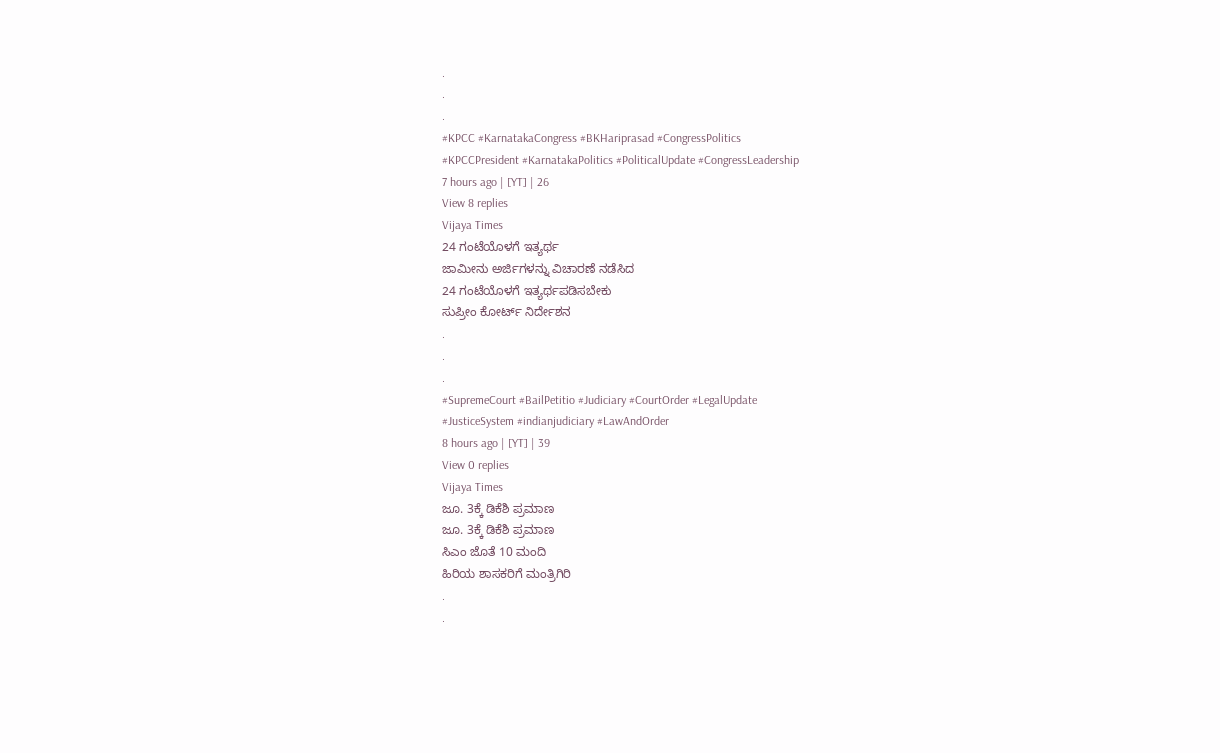.
.
.
#KPCC #KarnatakaCongress #BKHariprasad #CongressPolitics
#KPCCPresident #KarnatakaPolitics #PoliticalUpdate #CongressLeadership
7 hours ago | [YT] | 26
View 8 replies
Vijaya Times
24 ಗಂಟೆಯೊಳಗೆ ಇತ್ಯರ್ಥ
ಜಾಮೀನು ಅರ್ಜಿಗಳನ್ನು ವಿಚಾರಣೆ ನಡೆಸಿದ
24 ಗಂಟೆಯೊಳಗೆ ಇತ್ಯರ್ಥಪಡಿಸಬೇಕು
ಸುಪ್ರೀಂ ಕೋರ್ಟ್ ನಿರ್ದೇಶನ
.
.
.
#SupremeCourt #BailPetitio #Judiciary #CourtOrder #LegalUpdate
#JusticeSystem #indianjudiciary #LawAndOrder
8 hours ago | [YT] | 39
View 0 replies
Vijaya Times
ಜೂ. 3ಕ್ಕೆ ಡಿಕೆಶಿ ಪ್ರಮಾಣ
ಜೂ. 3ಕ್ಕೆ ಡಿಕೆಶಿ ಪ್ರಮಾಣ
ಸಿಎಂ ಜೊತೆ 10 ಮಂದಿ
ಹಿರಿಯ ಶಾಸಕರಿಗೆ ಮಂತ್ರಿಗಿರಿ
.
.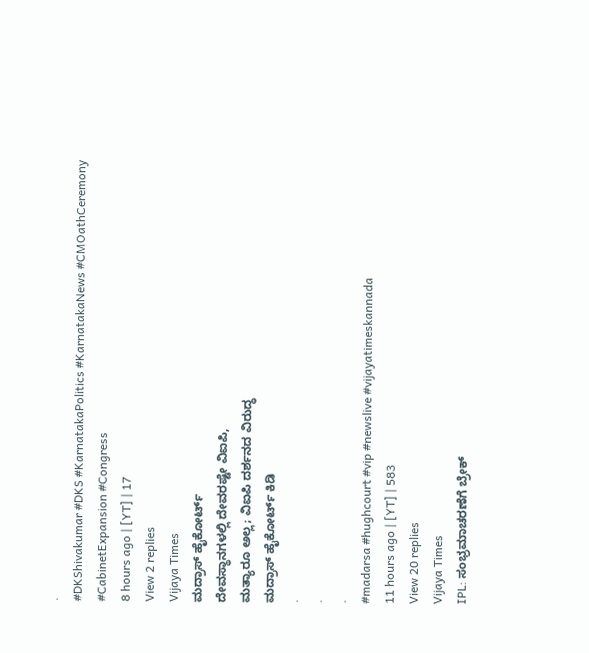.
#DKShivakumar #DKS #KarnatakaPolitics #KarnatakaNews #CMOathCeremony
#CabinetExpansion #Congress
8 hours ago | [YT] | 17
View 2 replies
Vijaya Times
ಮದ್ರಾಸ್ ಹೈಕೋರ್ಟ್
ದೇವಸ್ಥಾನಗಳಲ್ಲಿ ದೇವರಷ್ಟೇ ವಿಐಪಿ,
ಮತ್ಯಾರೂ ಅಲ್ಲ; ವಿಐಪಿ ದರ್ಶನದ ವಿರುದ್ಧ
ಮದ್ರಾಸ್ ಹೈಕೋರ್ಟ್ ಕಿಡಿ
.
.
.
#madarsa #hughcourt #vip #newslive #vijayatimeskannada
11 hours ago | [YT] | 583
View 20 replies
Vijaya Times
IPL: ಸಂಭ್ರಮಾಚರಣೆಗೆ ಬ್ರೇಕ್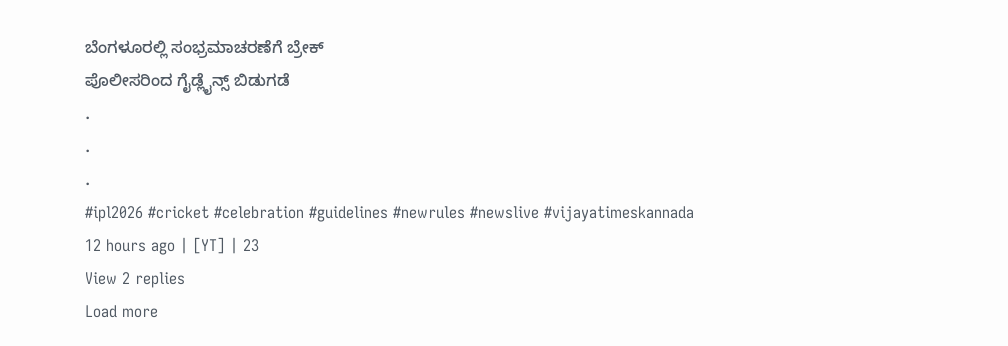ಬೆಂಗಳೂರಲ್ಲಿ ಸಂಭ್ರಮಾಚರಣೆಗೆ ಬ್ರೇಕ್
ಪೊಲೀಸರಿಂದ ಗೈಡ್ಲೈನ್ಸ್ ಬಿಡುಗಡೆ
.
.
.
#ipl2026 #cricket #celebration #guidelines #newrules #newslive #vijayatimeskannada
12 hours ago | [YT] | 23
View 2 replies
Load more